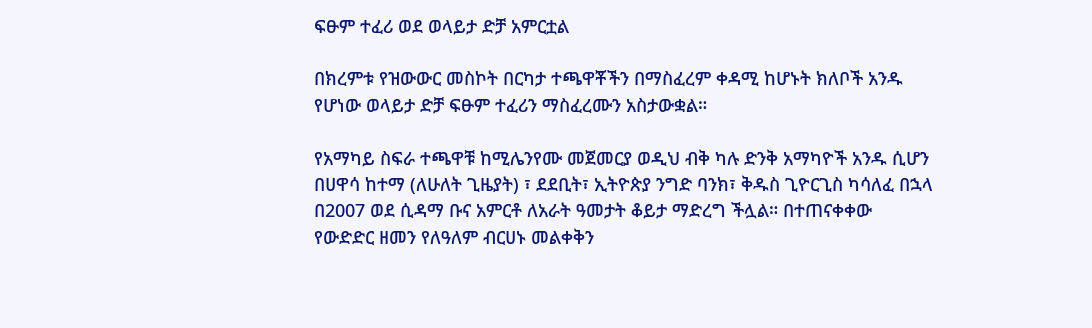ፍፁም ተፈሪ ወደ ወላይታ ድቻ አምርቷል

በክረምቱ የዝውውር መስኮት በርካታ ተጫዋቾችን በማስፈረም ቀዳሚ ከሆኑት ክለቦች አንዱ የሆነው ወላይታ ድቻ ፍፁም ተፈሪን ማስፈረሙን አስታውቋል።

የአማካይ ስፍራ ተጫዋቹ ከሚሌንየሙ መጀመርያ ወዲህ ብቅ ካሉ ድንቅ አማካዮች አንዱ ሲሆን በሀዋሳ ከተማ (ለሁለት ጊዜያት) ፣ ደደቢት፣ ኢትዮጵያ ንግድ ባንክ፣ ቅዱስ ጊዮርጊስ ካሳለፈ በኋላ በ2007 ወደ ሲዳማ ቡና አምርቶ ለአራት ዓመታት ቆይታ ማድረግ ችሏል። በተጠናቀቀው የውድድር ዘመን የለዓለም ብርሀኑ መልቀቅን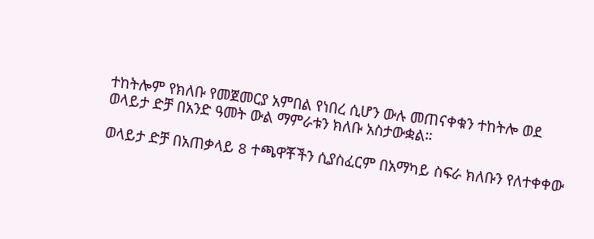ተከትሎም የክለቡ የመጀመርያ አምበል የነበረ ሲሆን ውሉ መጠናቀቁን ተከትሎ ወደ ወላይታ ድቻ በአንድ ዓመት ውል ማምራቱን ክለቡ አስታውቋል።

ወላይታ ድቻ በአጠቃላይ 8 ተጫዋቾችን ሲያስፈርም በአማካይ ስፍራ ክለቡን የለተቀቀው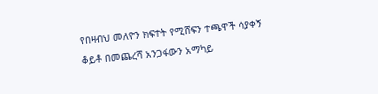የበዛብህ መለዮን ክፍተት የሚሸፍን ተጫዋች ሳያቀኝ ቆይቶ በመጨረሻ አንጋፋውን አማካይ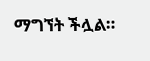ማግኘት ችሏል።